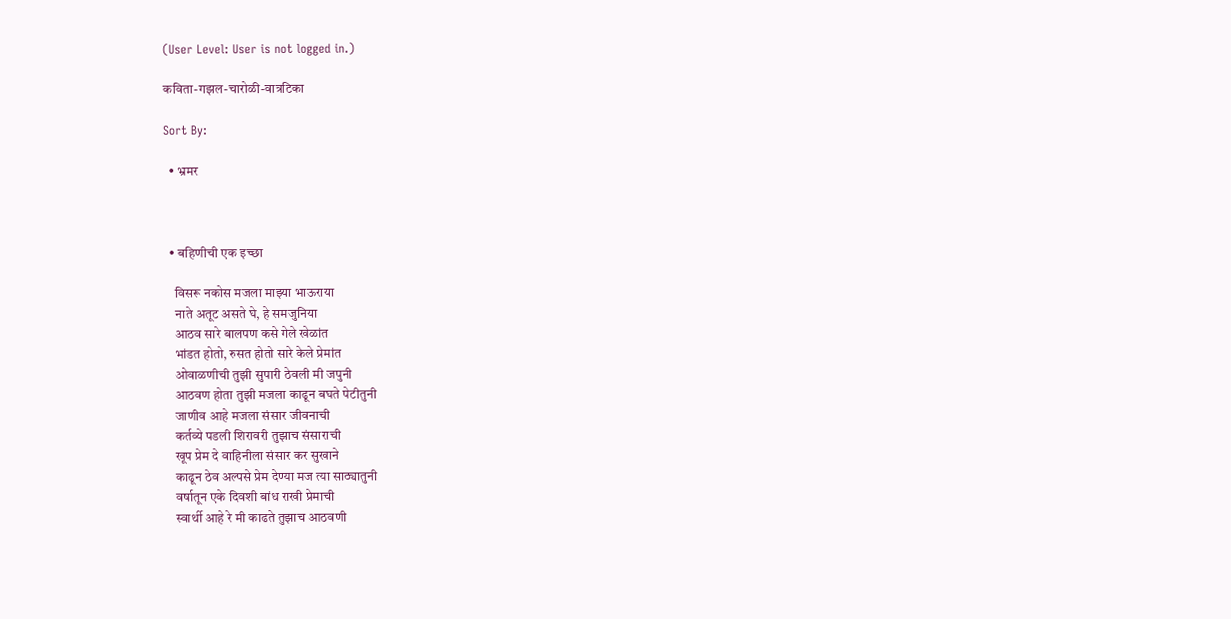(User Level: User is not logged in.)

कविता-गझल-चारोळी-वात्रटिका

Sort By:

  • भ्रमर



  • बहिणीची एक इच्छा

    विसरू नकोस मजला माझ्या भाऊराया
    नाते अतूट असते घे, हे समजुनिया
    आठव सारे बालपण कसे गेले खेळांत
    भांडत होतो, रुसत होतो सारे केले प्रेमांत
    ओवाळणीची तुझी सुपारी ठेवली मी जपुनी
    आठवण होता तुझी मजला काढून बघते पेटीतुनी
    जाणीव आहे मजला संसार जीवनाची
    कर्तव्ये पडली शिरावरी तुझाच संसाराची
    खूप प्रेम दे वाहिनीला संसार कर सुखाने
    काढून ठेव अल्पसे प्रेम देण्या मज त्या साठ्यातुनी
    वर्षातून एके दिवशी बांध राखी प्रेमाची
    स्वार्थी आहे रे मी काढते तुझाच आठवणी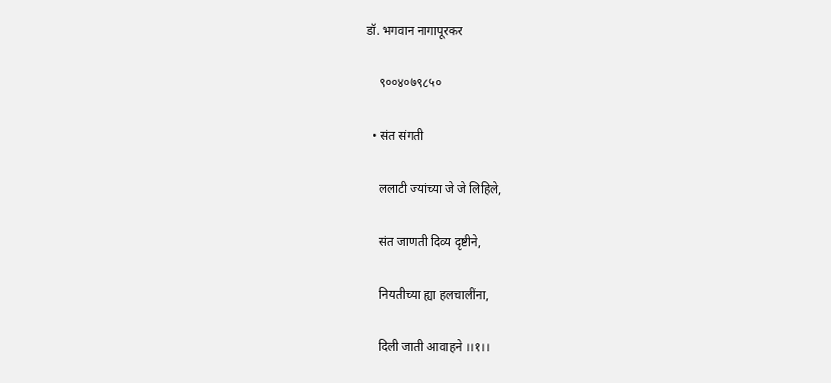डॉ. भगवान नागापूरकर

    ९००४०७९८५०

  • संत संगती

    ललाटी ज्यांच्या जे जे लिहिले,

    संत जाणती दिव्य दृष्टीने,

    नियतीच्या ह्या हलचालींना,

    दिली जाती आवाहने ।।१।।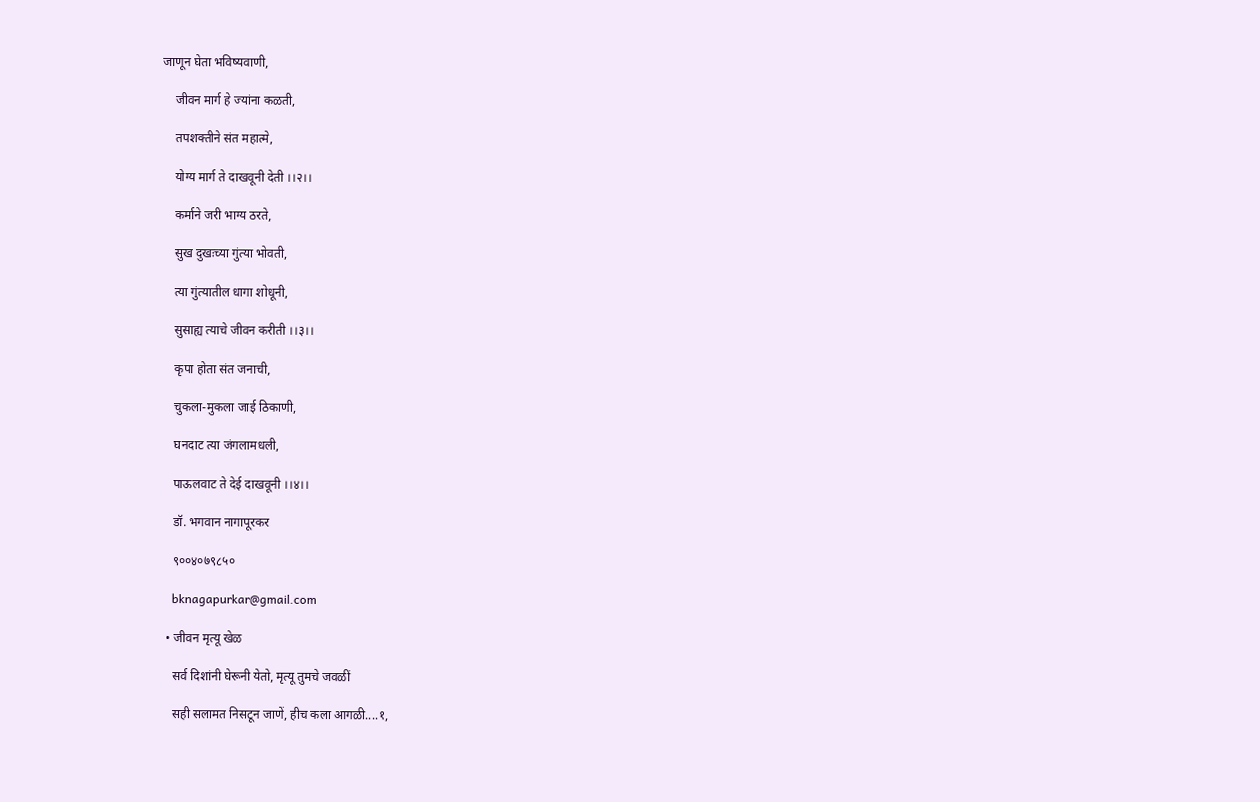जाणून घेता भविष्यवाणी,

    जीवन मार्ग हे ज्यांना कळती,

    तपशक्तीने संत महात्मे,

    योग्य मार्ग ते दाखवूनी देती ।।२।।

    कर्माने जरी भाग्य ठरते,

    सुख दुखःच्या गुंत्या भोवती,

    त्या गुंत्यातील धागा शोधूनी,

    सुसाह्य त्याचे जीवन करीती ।।३।।

    कृपा होता संत जनाची,

    चुकला-मुकला जाई ठिकाणी,

    घनदाट त्या जंगलामधली,

    पाऊलवाट ते देई दाखवूनी ।।४।।

    डॉ. भगवान नागापूरकर

    ९००४०७९८५०

    bknagapurkar@gmail.com

  • जीवन मृत्यू खेळ

    सर्व दिशांनी घेरूनी येतो, मृत्यू तुमचे जवळीं

    सही सलामत निसटून जाणें, हीच कला आगळी....१,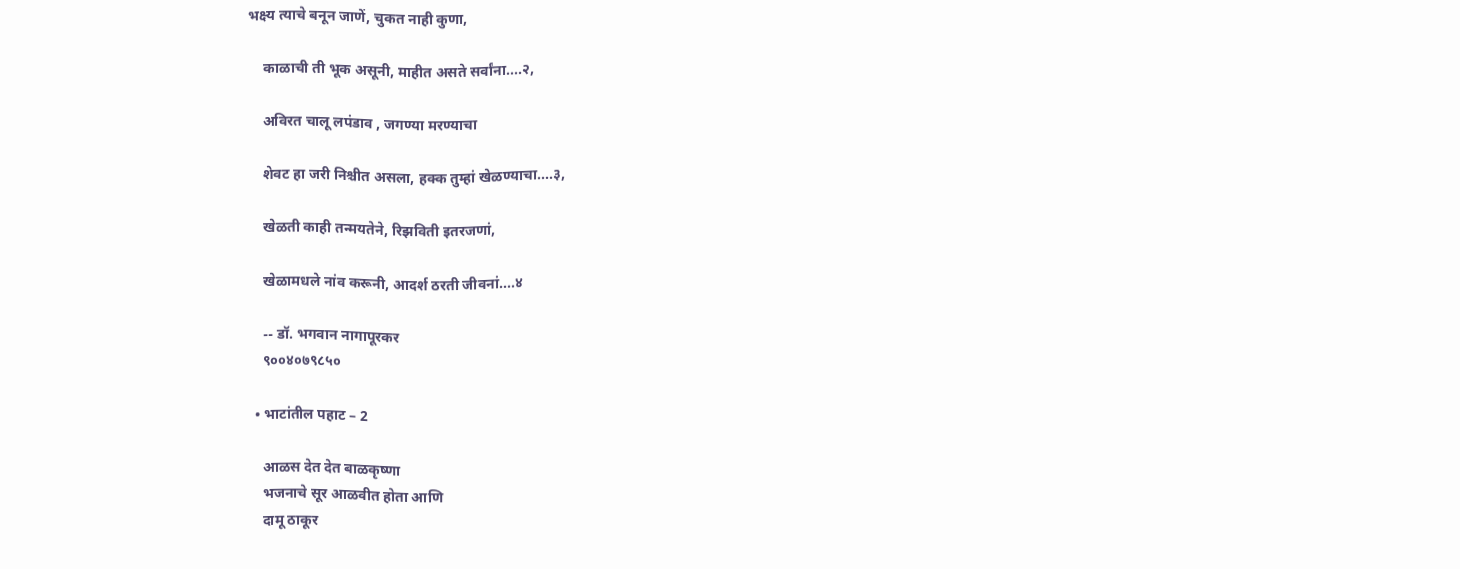भक्ष्य त्याचे बनून जाणें, चुकत नाही कुणा,

    काळाची ती भूक असूनी, माहीत असते सर्वांना....२,

    अविरत चालू लपंडाव , जगण्या मरण्याचा

    शेवट हा जरी निश्चीत असला, हक्क तुम्हां खेळण्याचा....३,

    खेळती काही तन्मयतेने, रिझविती इतरजणां,

    खेळामधले नांव करूनी, आदर्श ठरती जीवनां....४

    -- डॉ. भगवान नागापूरकर
    ९००४०७९८५०

  • भाटांतील पहाट – 2

    आळस देत देत बाळकृष्णा
    भजनाचे सूर आळवीत होता आणि
    दामू ठाकूर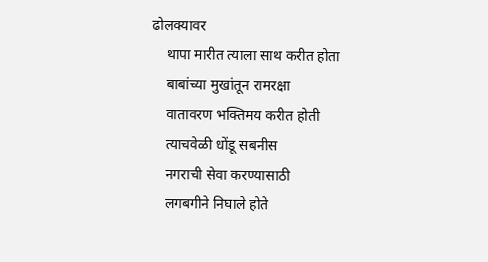ढोलक्यावर
    थापा मारीत त्याला साथ करीत होता
    बाबांच्या मुखांतून रामरक्षा
    वातावरण भक्तिमय करीत होती
    त्याचवेळी धोंडू सबनीस
    नगराची सेवा करण्यासाठी
    लगबगीने निघाले होते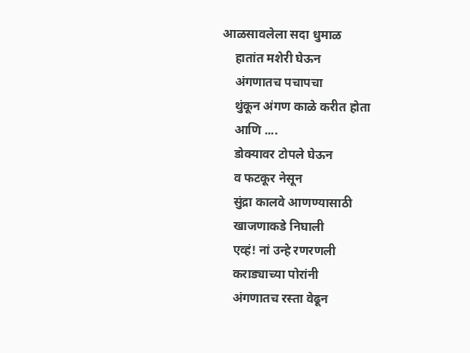आळसावलेला सदा धुमाळ
    हातांत मशेरी घेऊन
    अंगणातच पचापचा
    थुंकून अंगण काळे करीत होता
    आणि ....
    डोक्यावर टोपले घेऊन
    व फटकूर नेसून
    सुंद्रा कालवे आणण्यासाठी
    खाजणाकडे निघाली
    एव्हं! नां उन्हे रणरणली
    कराड्याच्या पोरांनी
    अंगणातच रस्ता वेढून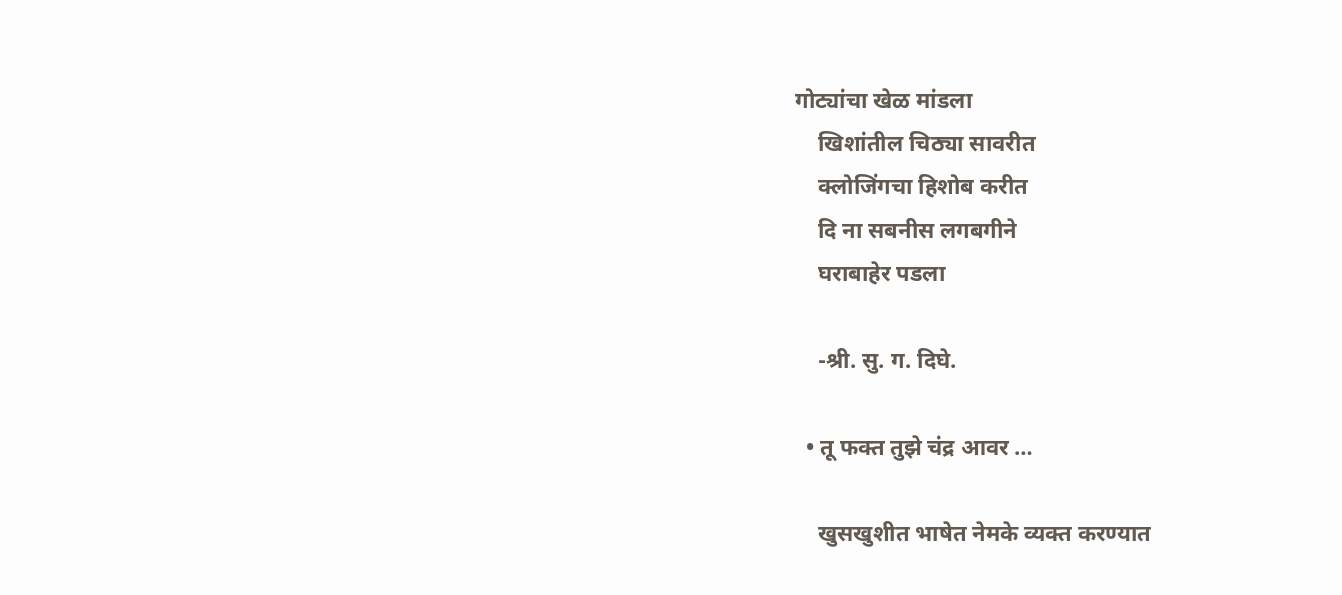गोट्यांचा खेळ मांडला
    खिशांतील चिठ्या सावरीत
    क्लोजिंगचा हिशोब करीत
    दि ना सबनीस लगबगीने
    घराबाहेर पडला

    -श्री. सु. ग. दिघे.

  • तू फक्त तुझे चंद्र आवर …

    खुसखुशीत भाषेत नेमके व्यक्त करण्यात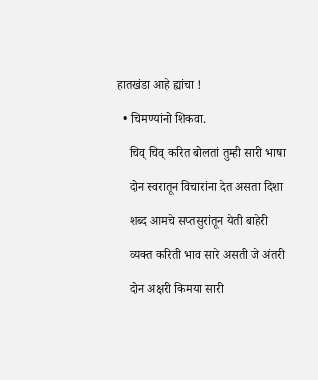हातखंडा आहे ह्यांचा !

  • चिमण्यांनो शिकवा.

    चिव् चिव् करित बोलतां तुम्ही सारी भाषा

    दोन स्वरातून विचारांना देत असता दिशा

    शब्द आमचे सप्तसुरांतून येती बाहेरी

    व्यक्त करिती भाव सारे असती जे अंतरी

    दोन अक्षरी किमया सारी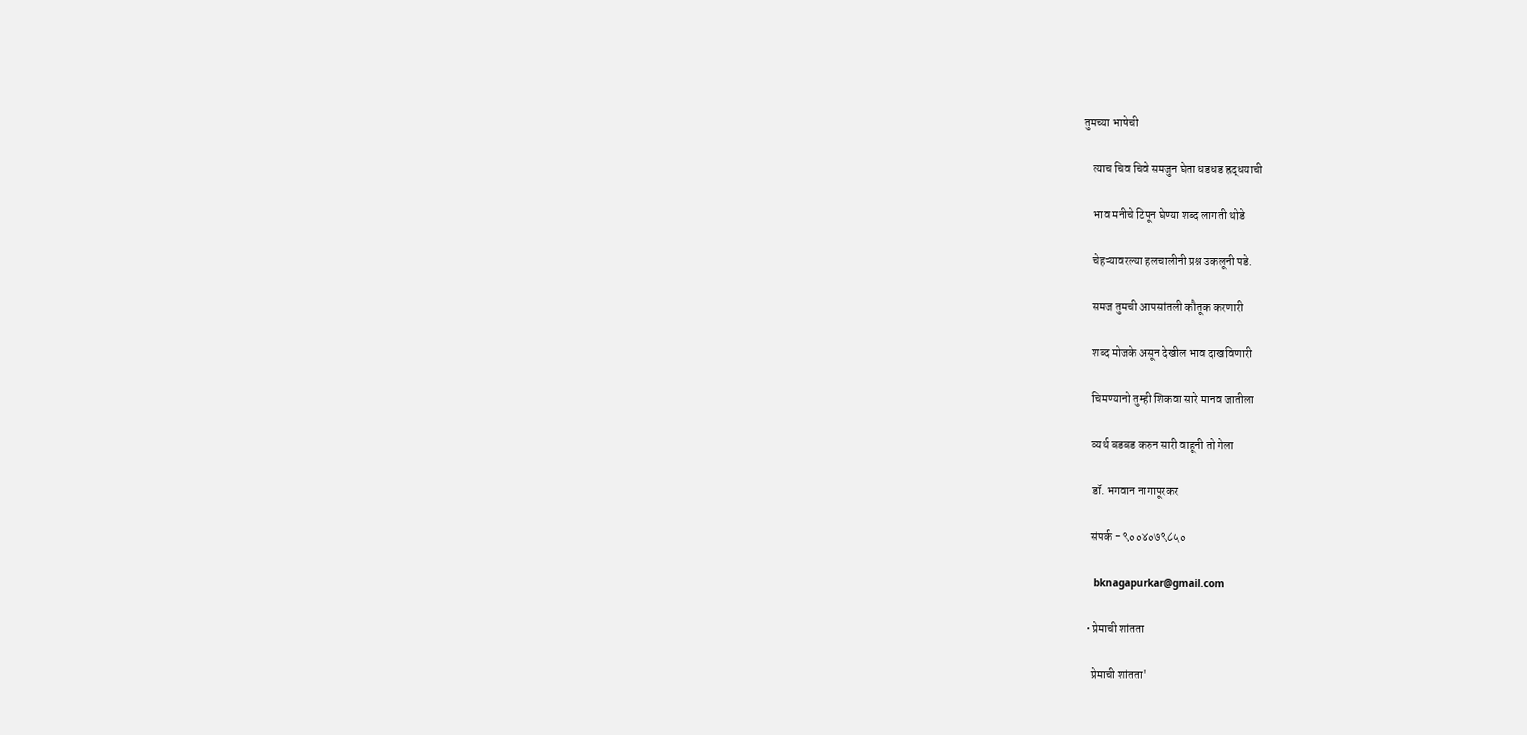तुमच्या भाषेची

    त्याच चिव चिवे समजुन घेता धडधड ह्रद्धयाची

    भाव मनीचे टिपून घेण्या शब्द लागती थोडे

    चेहऱ्यावरल्या हलचालीनी प्रश्न उकलूनी पडे.

    समज तुमची आपसांतली कौतूक करणारी

    शब्द मोजके असून देखील भाव दाखविणारी

    चिमण्यानो तुम्ही शिकवा सारे मानव जातीला

    व्यर्थ बडबड करुन सारी वाहूनी तो गेला

    डॉ. भगवान नागापूरकर

    संपर्क - ९००४०७९८५०

    bknagapurkar@gmail.com

  • प्रेमाची शांतता

    प्रेमाची शांतता'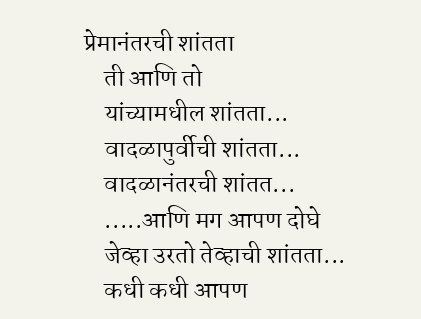प्रेमानंतरची शांतता
    ती आणि तो
    यांच्यामधील शांतता...
    वादळापुर्वीची शांतता...
    वादळानंतरची शांतत...
    .....आणि मग आपण दोघे
    जेव्हा उरतो तेव्हाची शांतता...
    कधी कधी आपण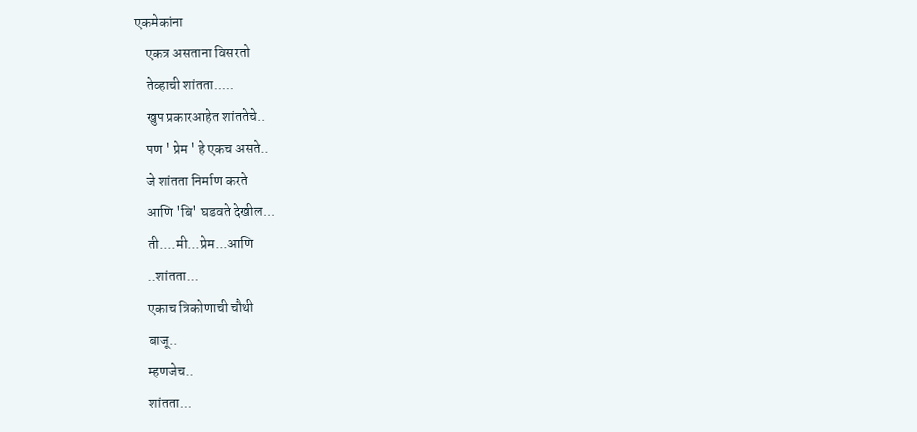एकमेकांना
    एकत्र असताना विसरतो
    तेव्हाची शांतता.....
    खुप प्रकारआहेत शांततेचे..
    पण ' प्रेम ' हे एकच असते..
    जे शांतता निर्माण करते
    आणि 'बि' घडवते देखील...
    ती....मी...प्रेम...आणि
    ..शांतता...
    एकाच त्रिकोणाची चौथी
    बाजू..
    म्हणजेच..
    शांतता...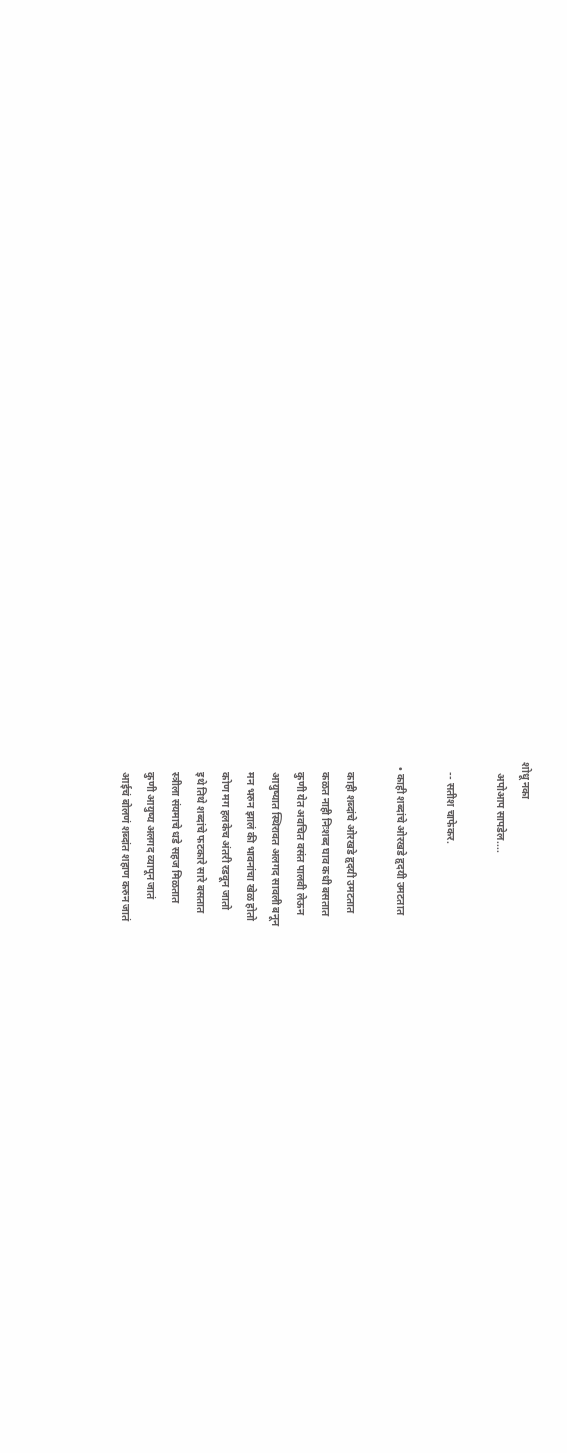शोधू नका
    अपोआप सापडेल....

    -- सतीश चाफेकर.

  • काही शब्दांचे ओरखडे हृदयी उमटतात

    काही शब्दांचे ओरखडे हृदयी उमटतात
    कळत नाही निःशब्द घाव कधी बसतात
    कुणी येत अवचित वसंत पालवी लेऊन
    आयुष्यात स्थिरावत अलगद सावली बनून
    मन भरुन झालं की भावनांचा खेळ होतो
    कोण मग हलकेच अंतरी रडवून जातो
    इथे तिथे शब्दांचे फटकारे सारे बसतात
    स्त्रीला संयमाचे धडे सहज मिळतात
    कुणी आयुष्य अलगद व्यापून जातं
    आईचं बोलणं शब्दांत शहाण करुन जातं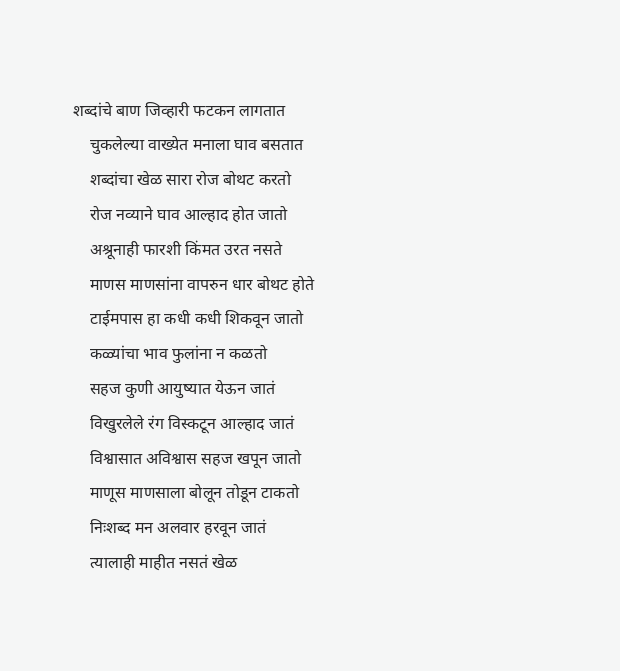शब्दांचे बाण जिव्हारी फटकन लागतात
    चुकलेल्या वाख्येत मनाला घाव बसतात
    शब्दांचा खेळ सारा रोज बोथट करतो
    रोज नव्याने घाव आल्हाद होत जातो
    अश्रूनाही फारशी किंमत उरत नसते
    माणस माणसांना वापरुन धार बोथट होते
    टाईमपास हा कधी कधी शिकवून जातो
    कळ्यांचा भाव फुलांना न कळतो
    सहज कुणी आयुष्यात येऊन जातं
    विखुरलेले रंग विस्कटून आल्हाद जातं
    विश्वासात अविश्वास सहज खपून जातो
    माणूस माणसाला बोलून तोडून टाकतो
    निःशब्द मन अलवार हरवून जातं
    त्यालाही माहीत नसतं खेळ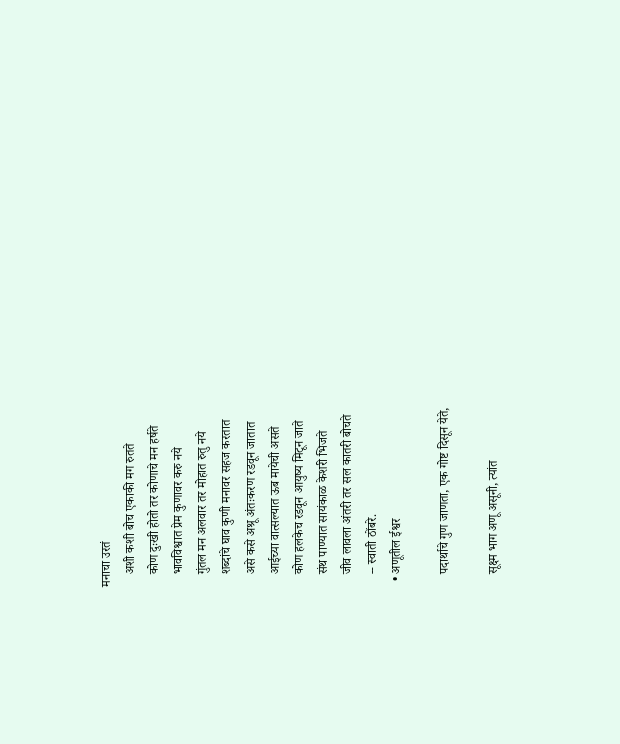मनाचा उरतं
    अशी कशी बोच एकाकी मग रुतते
    कोण दुःखी होतो तर कोणाचे मन हर्षते
    भावविश्वात प्रेम कुणावर करु नये
    गुंतल मन अलवार तर मोहात रुतु नये
    शब्दांचे घाव कुणी मनावर सहज करतात
    असे कसे अश्रू अंतःकरण रडवून जातात
    आईच्या वात्सल्यात ऊब मायेची असते
    कोण हलकेच रडवून आयुष्य मिटून जाते
    संथ पाण्यात सायंकाळ केशरी भिजते
    जीव लावला अंतरी तर सल कातरी बोचते
    -- स्वाती ठोंबरे.
  • अणूतील ईश्वर

    पदार्थाचे गुण जाणता, एक गोष्ट दिसून येते,

    सूक्ष्म भाग अणू असूनी, त्यांत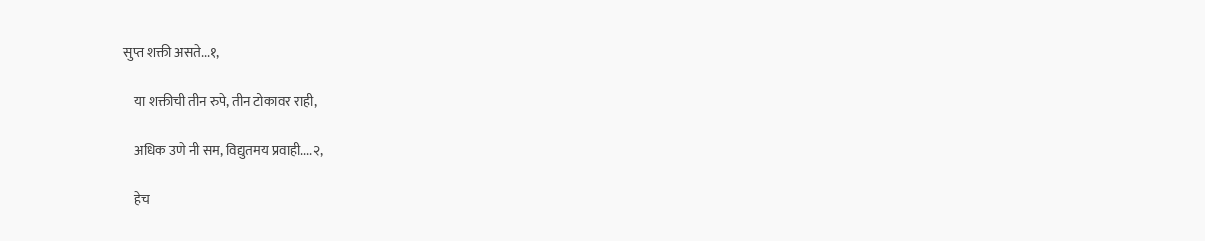सुप्त शक्ती असते...१,

    या शक्तीची तीन रुपे, तीन टोकावर राही,

    अधिक उणे नी सम, विद्युतमय प्रवाही....२,

    हेच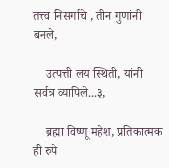तत्त्व निसर्गाचे , तीन गुणांनी बनले,

    उत्पत्ती लय स्थिती, यांनी सर्वत्र व्यापिले...३,

    ब्रह्मा विष्णू महेश, प्रतिकात्मक ही रुपे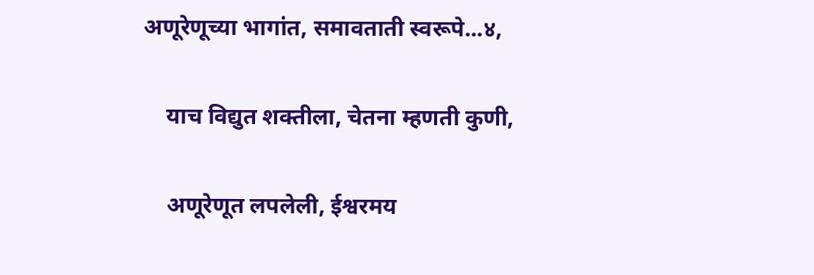अणूरेणूच्या भागांत, समावताती स्वरूपे...४,

    याच विद्युत शक्तीला, चेतना म्हणती कुणी,

    अणूरेणूत लपलेली, ईश्वरमय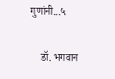गुणांनी...५

    डॉ. भगवान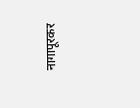नागापूरकर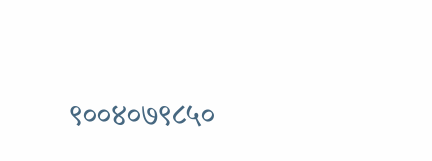९००४०७९८५०